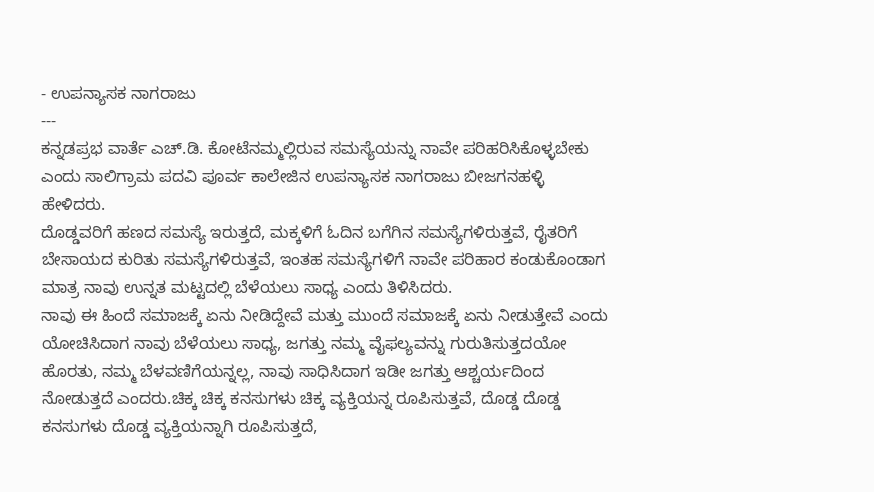- ಉಪನ್ಯಾಸಕ ನಾಗರಾಜು
---
ಕನ್ನಡಪ್ರಭ ವಾರ್ತೆ ಎಚ್.ಡಿ. ಕೋಟೆನಮ್ಮಲ್ಲಿರುವ ಸಮಸ್ಯೆಯನ್ನು ನಾವೇ ಪರಿಹರಿಸಿಕೊಳ್ಳಬೇಕು ಎಂದು ಸಾಲಿಗ್ರಾಮ ಪದವಿ ಪೂರ್ವ ಕಾಲೇಜಿನ ಉಪನ್ಯಾಸಕ ನಾಗರಾಜು ಬೀಜಗನಹಳ್ಳಿ ಹೇಳಿದರು.
ದೊಡ್ಡವರಿಗೆ ಹಣದ ಸಮಸ್ಯೆ ಇರುತ್ತದೆ, ಮಕ್ಕಳಿಗೆ ಓದಿನ ಬಗೆಗಿನ ಸಮಸ್ಯೆಗಳಿರುತ್ತವೆ, ರೈತರಿಗೆ ಬೇಸಾಯದ ಕುರಿತು ಸಮಸ್ಯೆಗಳಿರುತ್ತವೆ, ಇಂತಹ ಸಮಸ್ಯೆಗಳಿಗೆ ನಾವೇ ಪರಿಹಾರ ಕಂಡುಕೊಂಡಾಗ ಮಾತ್ರ ನಾವು ಉನ್ನತ ಮಟ್ಟದಲ್ಲಿ ಬೆಳೆಯಲು ಸಾಧ್ಯ ಎಂದು ತಿಳಿಸಿದರು.
ನಾವು ಈ ಹಿಂದೆ ಸಮಾಜಕ್ಕೆ ಏನು ನೀಡಿದ್ದೇವೆ ಮತ್ತು ಮುಂದೆ ಸಮಾಜಕ್ಕೆ ಏನು ನೀಡುತ್ತೇವೆ ಎಂದು ಯೋಚಿಸಿದಾಗ ನಾವು ಬೆಳೆಯಲು ಸಾಧ್ಯ, ಜಗತ್ತು ನಮ್ಮ ವೈಫಲ್ಯವನ್ನು ಗುರುತಿಸುತ್ತದಯೋ ಹೊರತು, ನಮ್ಮ ಬೆಳವಣಿಗೆಯನ್ನಲ್ಲ, ನಾವು ಸಾಧಿಸಿದಾಗ ಇಡೀ ಜಗತ್ತು ಆಶ್ಚರ್ಯದಿಂದ ನೋಡುತ್ತದೆ ಎಂದರು.ಚಿಕ್ಕ ಚಿಕ್ಕ ಕನಸುಗಳು ಚಿಕ್ಕ ವ್ಯಕ್ತಿಯನ್ನ ರೂಪಿಸುತ್ತವೆ, ದೊಡ್ಡ ದೊಡ್ಡ ಕನಸುಗಳು ದೊಡ್ಡ ವ್ಯಕ್ತಿಯನ್ನಾಗಿ ರೂಪಿಸುತ್ತದೆ,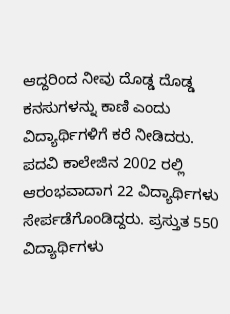ಆದ್ದರಿಂದ ನೀವು ದೊಡ್ಡ ದೊಡ್ಡ ಕನಸುಗಳನ್ನು ಕಾಣಿ ಎಂದು ವಿದ್ಯಾರ್ಥಿಗಳಿಗೆ ಕರೆ ನೀಡಿದರು.
ಪದವಿ ಕಾಲೇಜಿನ 2002 ರಲ್ಲಿ ಆರಂಭವಾದಾಗ 22 ವಿದ್ಯಾರ್ಥಿಗಳು ಸೇರ್ಪಡೆಗೊಂಡಿದ್ದರು. ಪ್ರಸ್ತುತ 550 ವಿದ್ಯಾರ್ಥಿಗಳು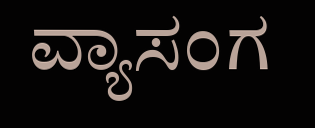ವ್ಯಾಸಂಗ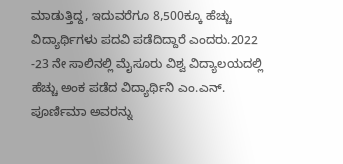ಮಾಡುತ್ತಿದ್ದ, ಇದುವರೆಗೂ 8,500ಕ್ಕೂ ಹೆಚ್ಚು ವಿದ್ಯಾರ್ಥಿಗಳು ಪದವಿ ಪಡೆದಿದ್ದಾರೆ ಎಂದರು.2022 -23 ನೇ ಸಾಲಿನಲ್ಲಿ ಮೈಸೂರು ವಿಶ್ವ ವಿದ್ಯಾಲಯದಲ್ಲಿ ಹೆಚ್ಚು ಅಂಕ ಪಡೆದ ವಿದ್ಯಾರ್ಥಿನಿ ಎಂ.ಎನ್. ಪೂರ್ಣಿಮಾ ಅವರನ್ನು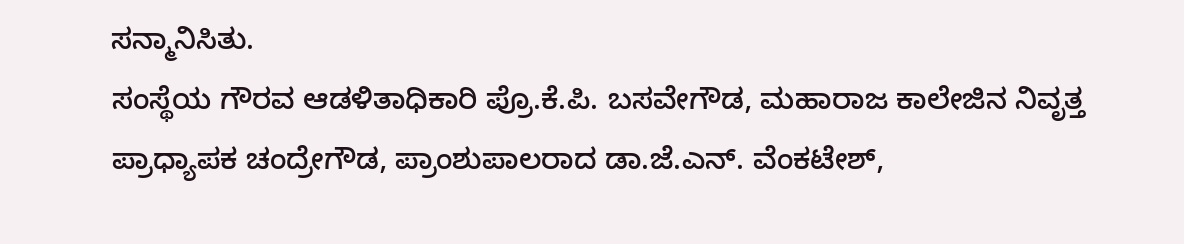ಸನ್ಮಾನಿಸಿತು.
ಸಂಸ್ಥೆಯ ಗೌರವ ಆಡಳಿತಾಧಿಕಾರಿ ಪ್ರೊ.ಕೆ.ಪಿ. ಬಸವೇಗೌಡ, ಮಹಾರಾಜ ಕಾಲೇಜಿನ ನಿವೃತ್ತ ಪ್ರಾಧ್ಯಾಪಕ ಚಂದ್ರೇಗೌಡ, ಪ್ರಾಂಶುಪಾಲರಾದ ಡಾ.ಜೆ.ಎನ್. ವೆಂಕಟೇಶ್,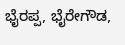ಭೈರಪ್ಪ, ಭೈರೇಗೌಡ,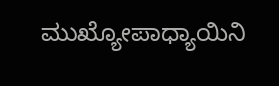ಮುಖ್ಯೋಪಾಧ್ಯಾಯಿನಿ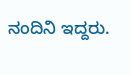ನಂದಿನಿ ಇದ್ದರು.